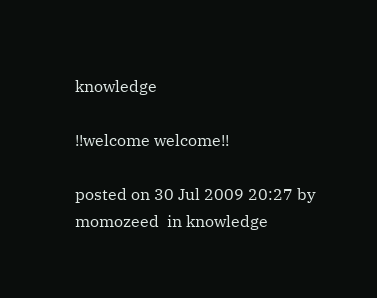knowledge

!!welcome welcome!!

posted on 30 Jul 2009 20:27 by momozeed  in knowledge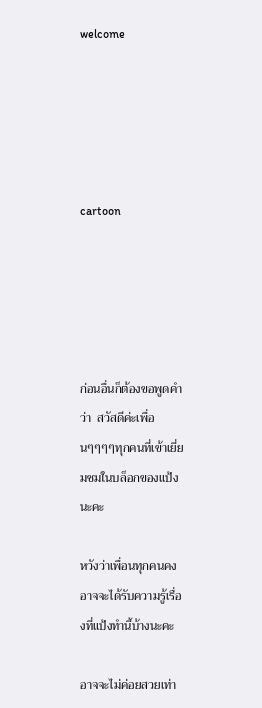welcome





cartoon





ก่อนอื่นก็ต้องขอพูดคำว่า  สวัสดีค่ะเพื่อนๆๆๆๆทุกคนที่เข้าเยี่ยมชมในบล็อกของแป้งนะคะ

หวังว่าเพื่อนทุกคนคงอาจจะได้รับความรู้เรื่องที่แป้งทำนี้บ้างนะคะ

อาจจะไม่ค่อยสวยเท่า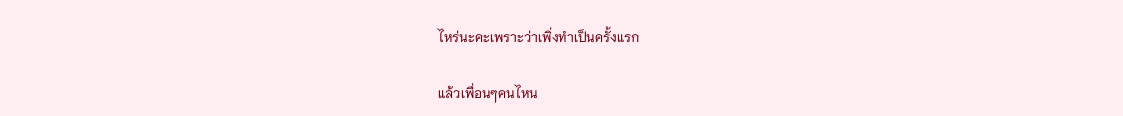ไหร่นะคะเพราะว่าเพิ่งทำเป็นครั้งแรก

แล้วเพื่อนๆคนไหน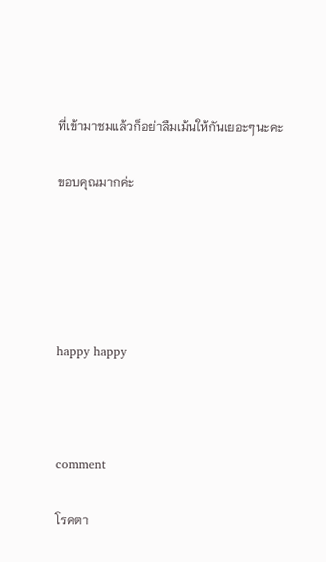ที่เข้ามาชมแล้วก็อย่าลืมเม้นให้กันเยอะๆนะคะ

ขอบคุณมากค่ะ





happy happy



comment

โรคตา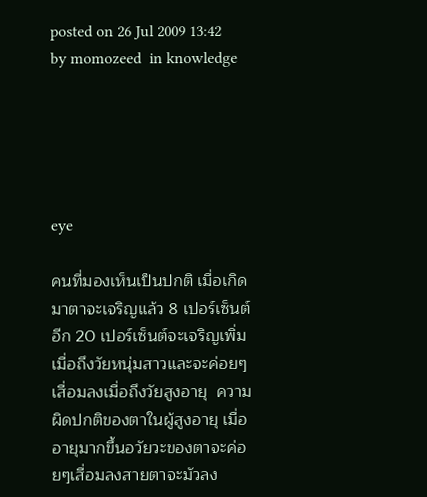posted on 26 Jul 2009 13:42 by momozeed  in knowledge





eye

คนที่มองเห็นเป็นปกติ เมื่อเกิดมาตาจะเจริญแล้ว 8 เปอร์เซ็นต์ อีก 20 เปอร์เซ็นต์จะเจริญเพิ่มเมื่อถึงวัยหนุ่มสาวและจะค่อยๆเสื่อมลงเมื่อถึงวัยสูงอายุ  ความผิดปกติของตาในผู้สูงอายุ เมื่ออายุมากขึ้นอวัยวะของตาจะค่อยๆเสื่อมลงสายตาจะมัวลง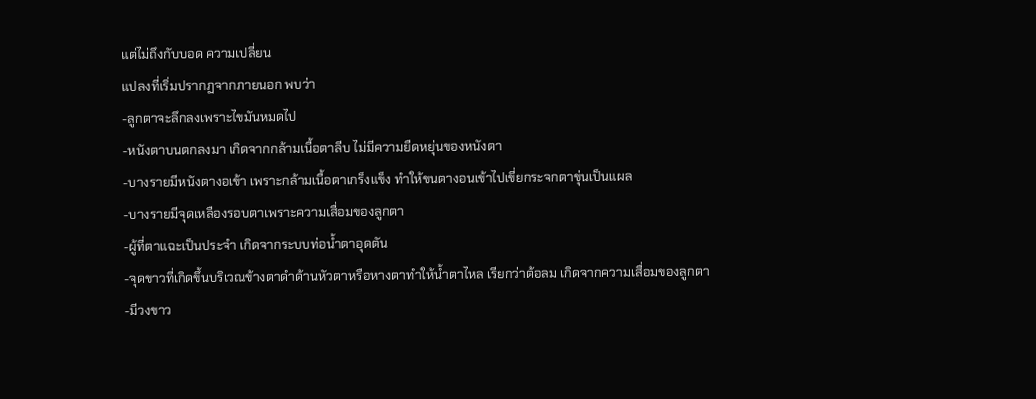แต่ไม่ถึงกับบอด ความเปลี่ยน
แปลงที่เริ่มปรากฏจากภายนอก พบว่า
-ลูกตาจะลึกลงเพราะไขมันหมดไป
-หนังตาบนตกลงมา เกิดจากกล้ามเนื้อตาลีบ ไม่มีความยืดหยุ่นของหนังตา
-บางรายมีหนังตางอเข้า เพราะกล้ามเนื้อตาเกร็งแข็ง ทำให้ขนตางอนเข้าไปเขี่ยกระจกตาขุ่นเป็นแผล
-บางรายมีจุดเหลืองรอบตาเพราะความเสื่อมของลูกตา
-ผู้ที่ตาแฉะเป็นประจำ เกิดจากระบบท่อน้ำตาอุดตัน
-จุดขาวที่เกิดขึ้นบริเวณข้างตาดำด้านหัวตาหรือหางตาทำให้น้ำตาไหล เรียกว่าต้อลม เกิดจากความเสื่อมของลูกตา
-มีวงขาว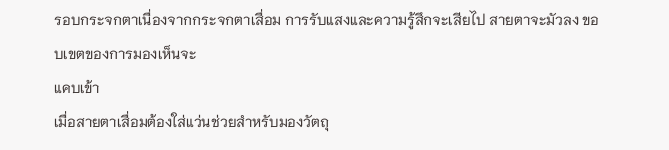รอบกระจกตาเนื่องจากกระจกตาเสื่อม การรับแสงและความรู้สึกจะเสียไป สายตาจะมัวลง ขอบเขตของการมองเห็นจะ
แคบเข้า
เมื่อสายตาเสื่อมต้องใส่แว่นช่วยสำหรับมองวัตถุ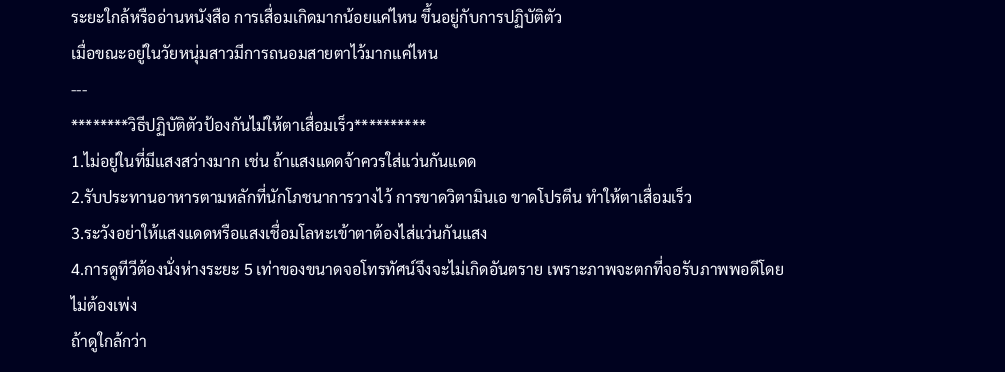ระยะใกล้หรืออ่านหนังสือ การเสื่อมเกิดมากน้อยแค่ไหน ขึ้นอยู่กับการปฏิบัติตัว
เมื่อขณะอยู่ในวัยหนุ่มสาวมีการถนอมสายตาไว้มากแค่ไหน
---
********วิธีปฏิบัติตัวป้องกันไม่ให้ตาเสื่อมเร็ว**********
1.ไม่อยู่ในที่มีแสงสว่างมาก เช่น ถ้าแสงแดดจ้าควรใส่แว่นกันแดด
2.รับประทานอาหารตามหลักที่นักโภชนาการวางไว้ การขาดวิตามินเอ ขาดโปรตีน ทำให้ตาเสื่อมเร็ว
3.ระวังอย่าให้แสงแดดหรือแสงเชื่อมโลหะเข้าตาต้องไส่แว่นกันแสง
4.การดูทีวีต้องนั่งห่างระยะ 5 เท่าของขนาดจอโทรทัศน์จึงจะไม่เกิดอันตราย เพราะภาพจะตกที่จอรับภาพพอดีโดยไม่ต้องเพ่ง
ถ้าดูใกล้กว่า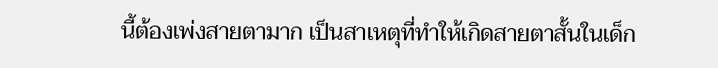นี้ต้องเพ่งสายตามาก เป็นสาเหตุที่ทำให้เกิดสายตาสั้นในเด็ก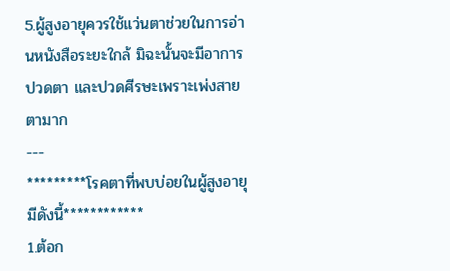5.ผู้สูงอายุควรใช้แว่นตาช่วยในการอ่านหนังสือระยะใกล้ มิฉะนั้นจะมีอาการปวดตา และปวดศีรษะเพราะเพ่งสายตามาก
---
*********โรคตาที่พบบ่อยในผู้สูงอายุมีดังนี้************
1.ต้อก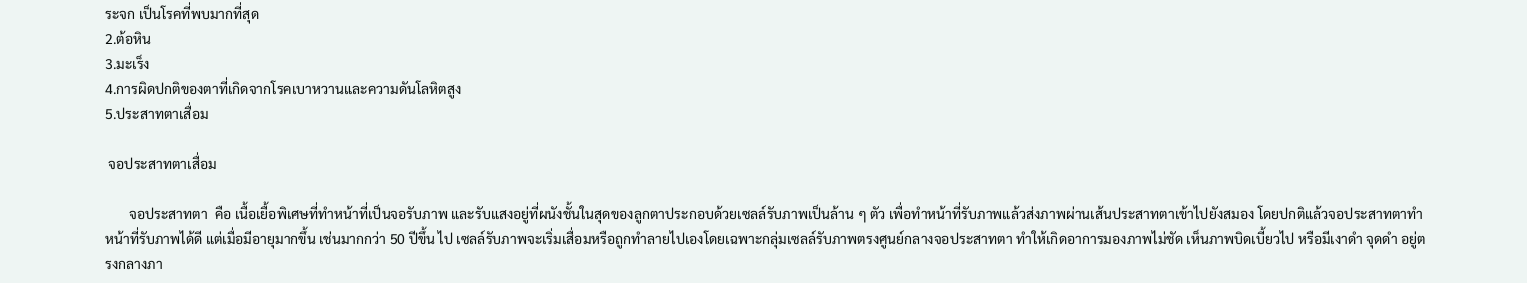ระจก เป็นโรคที่พบมากที่สุด
2.ต้อหิน
3.มะเร็ง
4.การผิดปกติของตาที่เกิดจากโรคเบาหวานและความดันโลหิตสูง
5.ประสาทตาเสื่อม

 จอประสาทตาเสื่อม

       จอประสาทตา  คือ เนื้อเยื้อพิเศษที่ทำหน้าที่เป็นจอรับภาพ และรับแสงอยู่ที่ผนังชั้นในสุดของลูกตาประกอบด้วยเซลล์รับภาพเป็นล้าน ๆ ตัว เพื่อทำหน้าที่รับภาพแล้วส่งภาพผ่านเส้นประสาทตาเข้าไปยังสมอง โดยปกติแล้วจอประสาทตาทำหน้าที่รับภาพได้ดี แต่เมื่อมีอายุมากขึ้น เช่นมากกว่า 50 ปีขึ้น ไป เซลล์รับภาพจะเริ่มเสื่อมหรือถูกทำลายไปเองโดยเฉพาะกลุ่มเซลล์รับภาพตรงศูนย์กลางจอประสาทตา ทำให้เกิดอาการมองภาพไม่ชัด เห็นภาพบิดเบี้ยวไป หรือมีเงาดำ จุดดำ อยู่ตรงกลางภา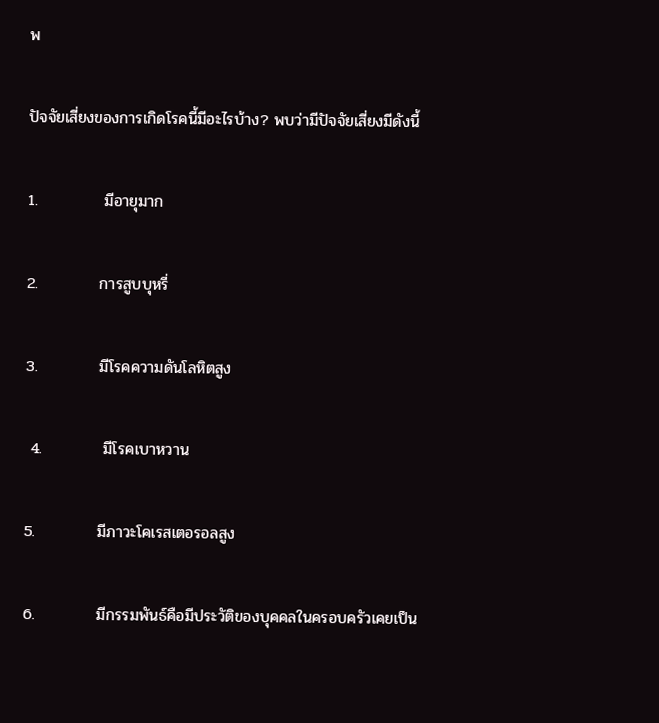พ

ปัจจัยเสี่ยงของการเกิดโรคนี้มีอะไรบ้าง? พบว่ามีปัจจัยเสี่ยงมีดังนี้

1.            มีอายุมาก

2.           การสูบบุหรี่

3.           มีโรคความดันโลหิตสูง

 4.           มีโรคเบาหวาน

5.           มีภาวะโคเรสเตอรอลสูง

6.           มีกรรมพันธ์คือมีประวัติของบุคคลในครอบครัวเคยเป็น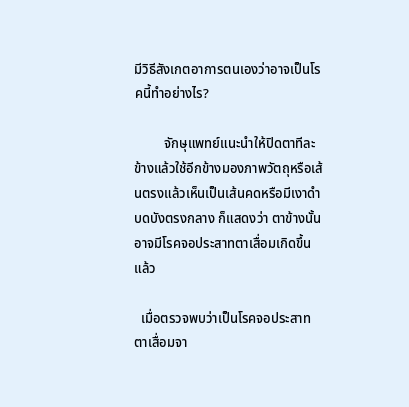มีวิธีสังเกตอาการตนเองว่าอาจเป็นโรคนี้ทำอย่างไร?

         จักษุแพทย์แนะนำให้ปิดตาทีละข้างแล้วใช้อีกข้างมองภาพวัตถุหรือเส้นตรงแล้วเห็นเป็นเส้นคดหรือมีเงาดำบดบังตรงกลาง ก็แสดงว่า ตาข้างนั้นอาจมีโรคจอประสาทตาเสื่อมเกิดขึ้นแล้ว

  เมื่อตรวจพบว่าเป็นโรคจอประสาทตาเสื่อมจา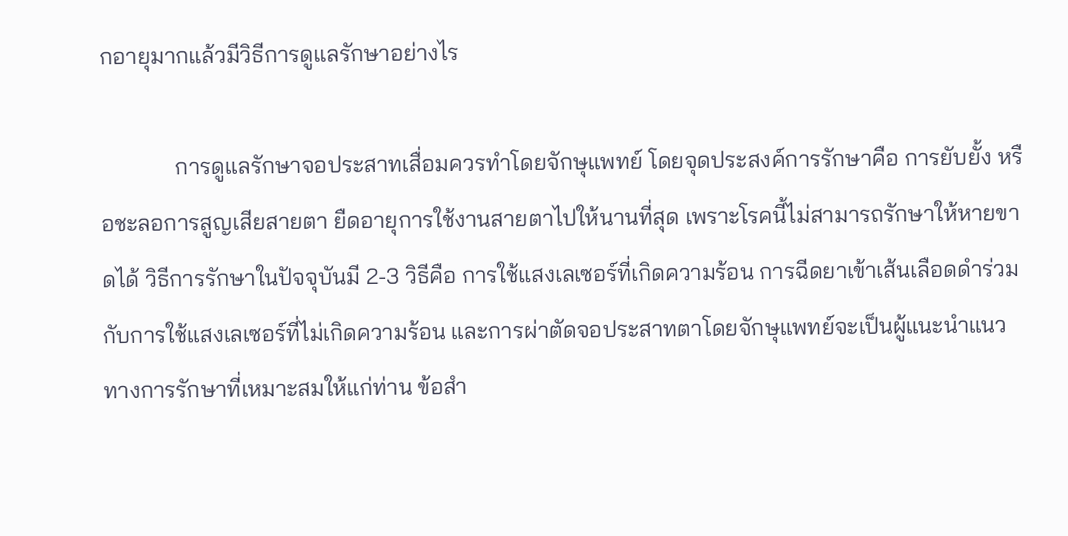กอายุมากแล้วมีวิธีการดูแลรักษาอย่างไร

             การดูแลรักษาจอประสาทเสื่อมควรทำโดยจักษุแพทย์ โดยจุดประสงค์การรักษาคือ การยับยั้ง หรือชะลอการสูญเสียสายตา ยืดอายุการใช้งานสายตาไปให้นานที่สุด เพราะโรคนี้ไม่สามารถรักษาให้หายขาดได้ วิธีการรักษาในปัจจุบันมี 2-3 วิธีคือ การใช้แสงเลเซอร์ที่เกิดความร้อน การฉีดยาเข้าเส้นเลือดดำร่วมกับการใช้แสงเลเซอร์ที่ไม่เกิดความร้อน และการผ่าตัดจอประสาทตาโดยจักษุแพทย์จะเป็นผู้แนะนำแนวทางการรักษาที่เหมาะสมให้แก่ท่าน ข้อสำ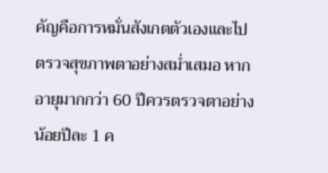คัญคือการหมั่นสังเกตตัวเองและไปตรวจสุขภาพตาอย่างสม่ำเสมอ หากอายุมากกว่า 60 ปีควรตรวจตาอย่างน้อยปีละ 1 ค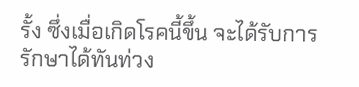รั้ง ซึ่งเมื่อเกิดโรคนี้ขึ้น จะได้รับการรักษาได้ทันท่วง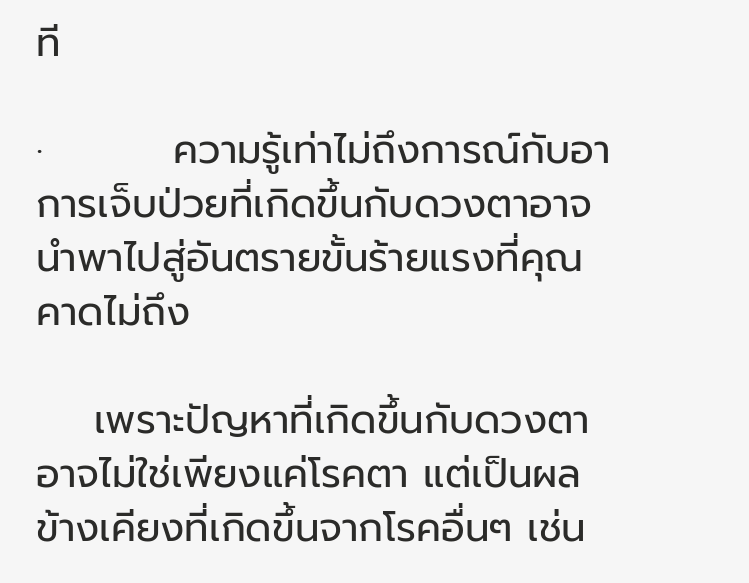ที

·         ความรู้เท่าไม่ถึงการณ์กับอาการเจ็บป่วยที่เกิดขึ้นกับดวงตาอาจนำพาไปสู่อันตรายขั้นร้ายแรงที่คุณคาดไม่ถึง

    เพราะปัญหาที่เกิดขึ้นกับดวงตา อาจไม่ใช่เพียงแค่โรคตา แต่เป็นผลข้างเคียงที่เกิดขึ้นจากโรคอื่นๆ เช่น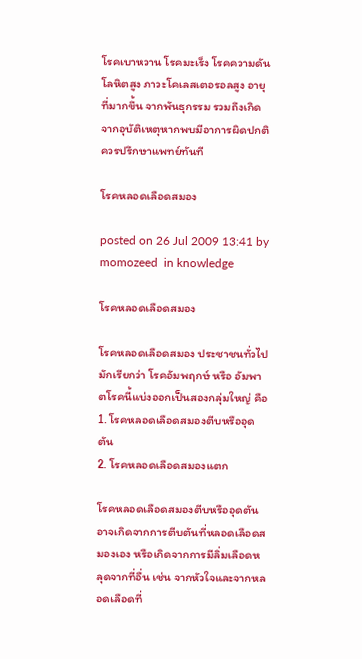โรคเบาหวาน โรคมะเร็ง โรคความดันโลหิตสูง ภาวะโคเลสเตอรอลสูง อายุที่มากขึ้น จากพันธุกรรม รวมถึงเกิดจากอุบัติเหตุหากพบมีอาการผิดปกติควรปรึกษาแพทย์ทันที

โรคหลอดเลือดสมอง

posted on 26 Jul 2009 13:41 by momozeed  in knowledge

โรคหลอดเลือดสมอง

โรคหลอดเลือดสมอง ประชาชนทั่วไปมักเรียกว่า โรคอัมพฤกษ์ หรือ อัมพาตโรคนี้แบ่งออกเป็นสองกลุ่มใหญ่ คือ
1. โรคหลอดเลือดสมองตีบหรืออุดตัน
2. โรคหลอดเลือดสมองแตก

โรคหลอดเลือดสมองตีบหรืออุดตัน อาจเกิดจากการตีบตันที่หลอดเลือดสมองเอง หรือเกิดจากการมีลิ่มเลือดหลุดจากที่อื่น เช่น จากหัวใจและจากหลอดเลือดที่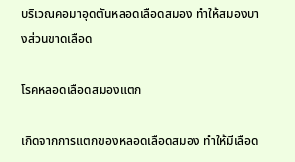บริเวณคอมาอุดตันหลอดเลือดสมอง ทำให้สมองบางส่วนขาดเลือด

โรคหลอดเลือดสมองแตก

เกิดจากการแตกของหลอดเลือดสมอง ทำให้มีเลือด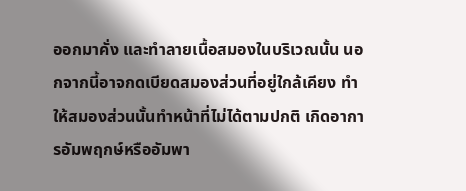ออกมาคั่ง และทำลายเนื้อสมองในบริเวณนั้น นอกจากนี้อาจกดเบียดสมองส่วนที่อยู่ใกล้เคียง ทำให้สมองส่วนนั้นทำหน้าที่ไม่ได้ตามปกติ เกิดอาการอัมพฤกษ์หรืออัมพา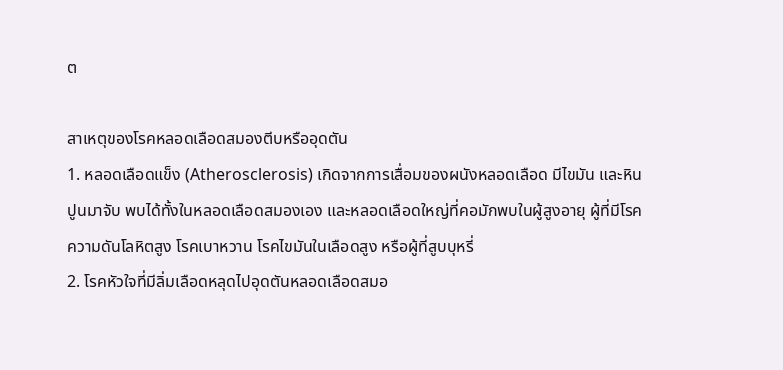ต

สาเหตุของโรคหลอดเลือดสมองตีบหรืออุดตัน
1. หลอดเลือดแข็ง (Atherosclerosis) เกิดจากการเสื่อมของผนังหลอดเลือด มีไขมัน และหินปูนมาจับ พบได้ทั้งในหลอดเลือดสมองเอง และหลอดเลือดใหญ่ที่คอมักพบในผู้สูงอายุ ผู้ที่มีโรคความดันโลหิตสูง โรคเบาหวาน โรคไขมันในเลือดสูง หรือผู้ที่สูบบุหรี่
2. โรคหัวใจที่มีลิ่มเลือดหลุดไปอุดตันหลอดเลือดสมอ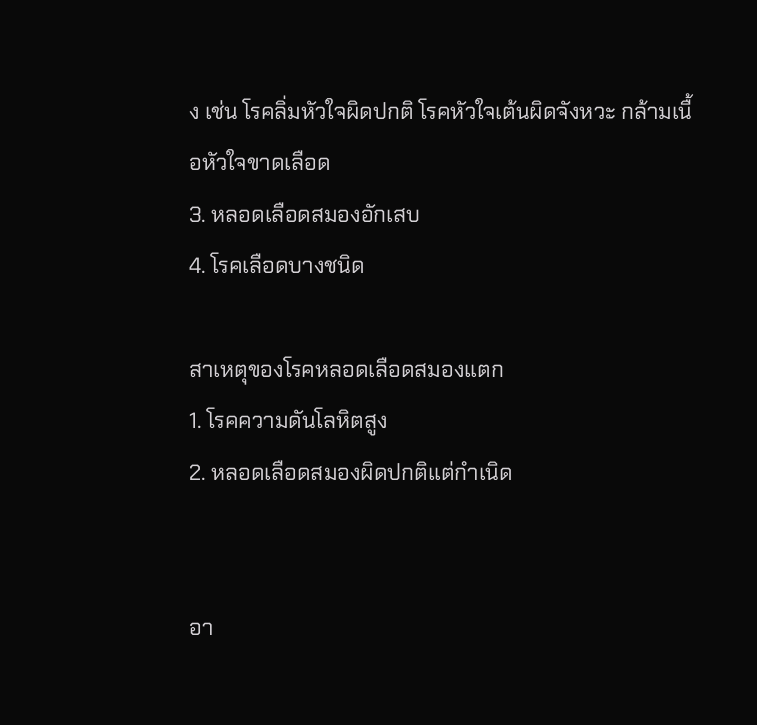ง เช่น โรคลิ่มหัวใจผิดปกติ โรคหัวใจเต้นผิดจังหวะ กล้ามเนื้อหัวใจขาดเลือด
3. หลอดเลือดสมองอักเสบ
4. โรคเลือดบางชนิด

สาเหตุของโรคหลอดเลือดสมองแตก
1. โรคความดันโลหิตสูง
2. หลอดเลือดสมองผิดปกติแต่กำเนิด


อา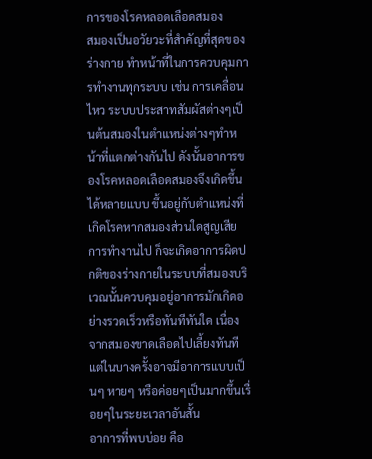การของโรคหลอดเลือดสมอง
สมองเป็นอวัยวะที่สำคัญที่สุดของร่างกาย ทำหน้าที่ในการควบคุมการทำงานทุกระบบ เช่น การเคลื่อนไหว ระบบประสาทสัมผัสต่างๆเป็นต้นสมองในตำแหน่งต่างๆทำหน้าที่แตกต่างกันไป ดังนั้นอาการของโรคหลอดเลือดสมองจึงเกิดขึ้นได้หลายแบบ ขึ้นอยู่กับตำแหน่งที่เกิดโรคหากสมองส่วนใดสูญเสียการทำงานไป ก็จะเกิดอาการผิดปกติของร่างกายในระบบที่สมองบริเวณนั้นควบคุมอยู่อาการมักเกิดอย่างรวดเร็วหรือทันทีทันใด เนื่องจากสมองขาดเลือดไปเลี้ยงทันที แต่ในบางครั้งอาจมีอาการแบบเป็นๆ หายๆ หรือค่อยๆเป็นมากขึ้นเรื่อยๆในระยะเวลาอันสั้น
อาการที่พบบ่อย คือ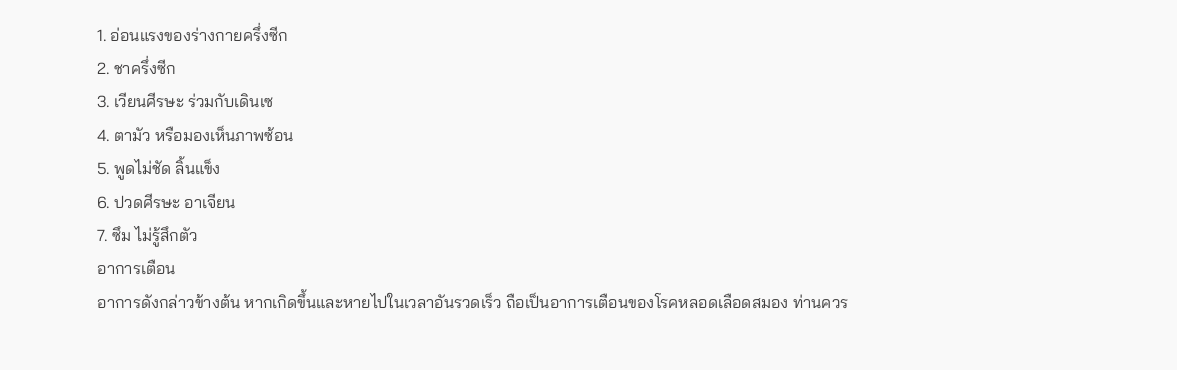1. อ่อนแรงของร่างกายครึ่งซีก
2. ชาครึ่งซีก
3. เวียนศีรษะ ร่วมกับเดินเซ
4. ตามัว หรือมองเห็นภาพซ้อน
5. พูดไม่ชัด ลิ้นแข็ง
6. ปวดศีรษะ อาเจียน
7. ซึม ไม่รู้สึกตัว
อาการเตือน
อาการดังกล่าวข้างต้น หากเกิดขึ้นและหายไปในเวลาอันรวดเร็ว ถือเป็นอาการเตือนของโรคหลอดเลือดสมอง ท่านควร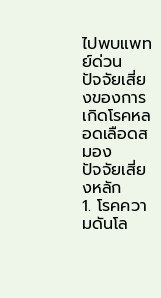ไปพบแพทย์ด่วน
ปัจจัยเสี่ยงของการเกิดโรคหลอดเลือดสมอง
ปัจจัยเสี่ยงหลัก
1. โรคความดันโล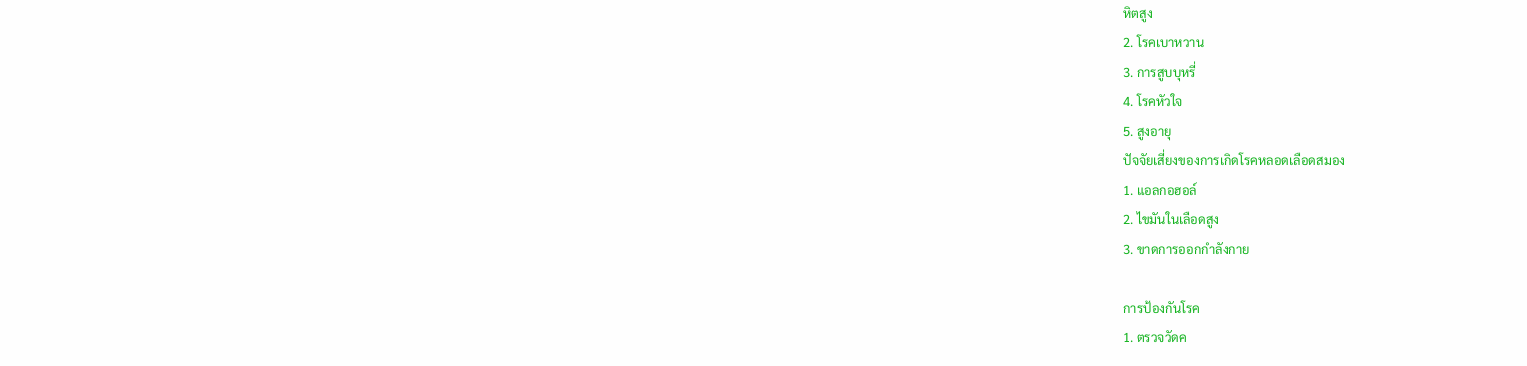หิตสูง
2. โรคเบาหวาน
3. การสูบบุหรี่
4. โรคหัวใจ
5. สูงอายุ
ปัจจัยเสี่ยงของการเกิดโรคหลอดเลือดสมอง
1. แอลกอฮอล์
2. ไขมันในเลือดสูง
3. ขาดการออกกำลังกาย

การป้องกันโรค
1. ตรวจวัดค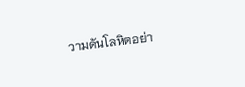วามดันโลหิตอย่า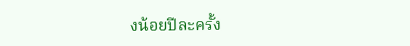งน้อยปีละครั้ง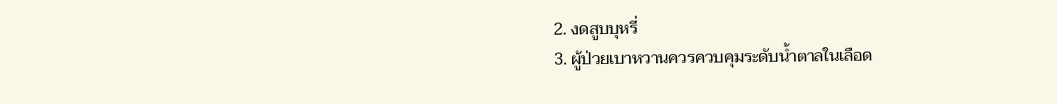2. งดสูบบุหรี่
3. ผู้ป่วยเบาหวานควรควบคุมระดับน้ำตาลในเลือด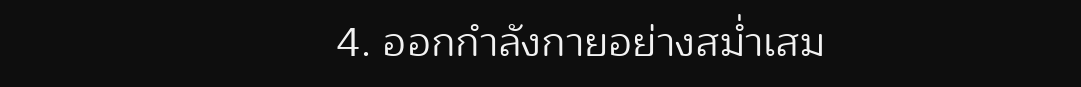4. ออกกำลังกายอย่างสม่ำเสม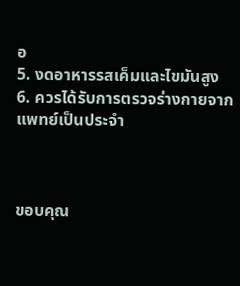อ
5. งดอาหารรสเค็มและไขมันสูง
6. ควรได้รับการตรวจร่างกายจากแพทย์เป็นประจำ



ขอบคุณ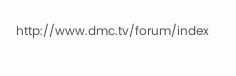http://www.dmc.tv/forum/index